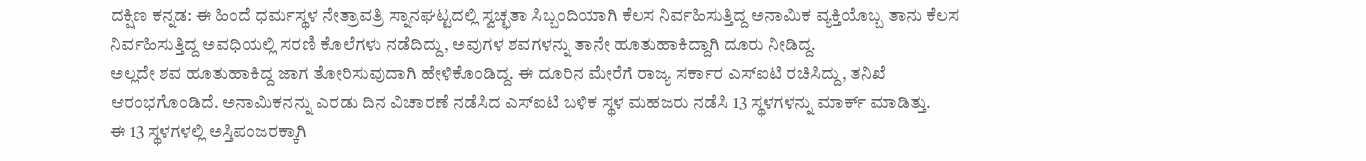ದಕ್ಷಿಣ ಕನ್ನಡ: ಈ ಹಿಂದೆ ಧರ್ಮಸ್ಥಳ ನೇತ್ರಾವತ್ರಿ ಸ್ನಾನಘಟ್ಟದಲ್ಲಿ ಸ್ವಚ್ಛತಾ ಸಿಬ್ಬಂದಿಯಾಗಿ ಕೆಲಸ ನಿರ್ವಹಿಸುತ್ತಿದ್ದ ಅನಾಮಿಕ ವ್ಯಕ್ತಿಯೊಬ್ಬ ತಾನು ಕೆಲಸ ನಿರ್ವಹಿಸುತ್ತಿದ್ದ ಅವಧಿಯಲ್ಲಿ ಸರಣಿ ಕೊಲೆಗಳು ನಡೆದಿದ್ದು, ಅವುಗಳ ಶವಗಳನ್ನು ತಾನೇ ಹೂತುಹಾಕಿದ್ದಾಗಿ ದೂರು ನೀಡಿದ್ದ.
ಅಲ್ಲದೇ ಶವ ಹೂತುಹಾಕಿದ್ದ ಜಾಗ ತೋರಿಸುವುದಾಗಿ ಹೇಳಿಕೊಂಡಿದ್ದ. ಈ ದೂರಿನ ಮೇರೆಗೆ ರಾಜ್ಯ ಸರ್ಕಾರ ಎಸ್ಐಟಿ ರಚಿಸಿದ್ದು, ತನಿಖೆ ಆರಂಭಗೊಂಡಿದೆ. ಅನಾಮಿಕನನ್ನು ಎರಡು ದಿನ ವಿಚಾರಣೆ ನಡೆಸಿದ ಎಸ್ಐಟಿ ಬಳಿಕ ಸ್ಥಳ ಮಹಜರು ನಡೆಸಿ 13 ಸ್ಥಳಗಳನ್ನು ಮಾರ್ಕ್ ಮಾಡಿತ್ತು.
ಈ 13 ಸ್ಥಳಗಳಲ್ಲಿ ಅಸ್ತಿಪಂಜರಕ್ಕಾಗಿ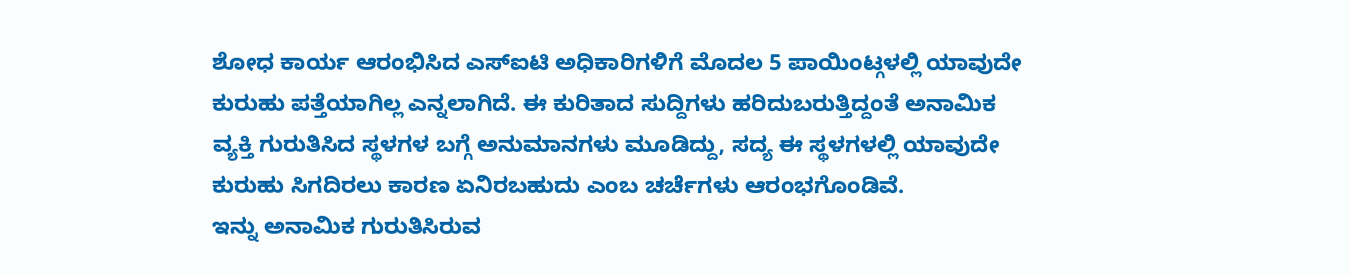ಶೋಧ ಕಾರ್ಯ ಆರಂಭಿಸಿದ ಎಸ್ಐಟಿ ಅಧಿಕಾರಿಗಳಿಗೆ ಮೊದಲ 5 ಪಾಯಿಂಟ್ಗಳಲ್ಲಿ ಯಾವುದೇ ಕುರುಹು ಪತ್ತೆಯಾಗಿಲ್ಲ ಎನ್ನಲಾಗಿದೆ. ಈ ಕುರಿತಾದ ಸುದ್ದಿಗಳು ಹರಿದುಬರುತ್ತಿದ್ದಂತೆ ಅನಾಮಿಕ ವ್ಯಕ್ತಿ ಗುರುತಿಸಿದ ಸ್ಥಳಗಳ ಬಗ್ಗೆ ಅನುಮಾನಗಳು ಮೂಡಿದ್ದು, ಸದ್ಯ ಈ ಸ್ಥಳಗಳಲ್ಲಿ ಯಾವುದೇ ಕುರುಹು ಸಿಗದಿರಲು ಕಾರಣ ಏನಿರಬಹುದು ಎಂಬ ಚರ್ಚೆಗಳು ಆರಂಭಗೊಂಡಿವೆ.
ಇನ್ನು ಅನಾಮಿಕ ಗುರುತಿಸಿರುವ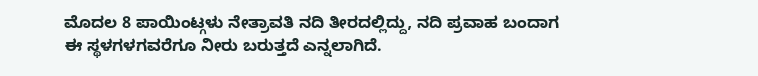ಮೊದಲ 8 ಪಾಯಿಂಟ್ಗಳು ನೇತ್ರಾವತಿ ನದಿ ತೀರದಲ್ಲಿದ್ದು, ನದಿ ಪ್ರವಾಹ ಬಂದಾಗ ಈ ಸ್ಥಳಗಳಗವರೆಗೂ ನೀರು ಬರುತ್ತದೆ ಎನ್ನಲಾಗಿದೆ.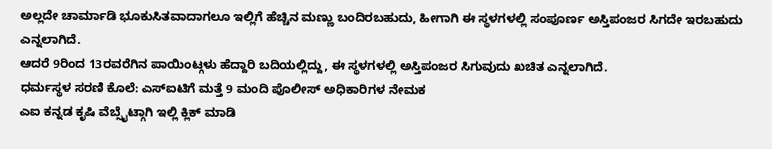ಅಲ್ಲದೇ ಚಾರ್ಮಾಡಿ ಭೂಕುಸಿತವಾದಾಗಲೂ ಇಲ್ಲಿಗೆ ಹೆಚ್ಚಿನ ಮಣ್ಣು ಬಂದಿರಬಹುದು, ಹೀಗಾಗಿ ಈ ಸ್ಥಳಗಳಲ್ಲಿ ಸಂಪೂರ್ಣ ಅಸ್ತಿಪಂಜರ ಸಿಗದೇ ಇರಬಹುದು ಎನ್ನಲಾಗಿದೆ.
ಆದರೆ 9ರಿಂದ 13ರವರೆಗಿನ ಪಾಯಿಂಟ್ಗಳು ಹೆದ್ದಾರಿ ಬದಿಯಲ್ಲಿದ್ದು, ಈ ಸ್ಥಳಗಳಲ್ಲಿ ಅಸ್ತಿಪಂಜರ ಸಿಗುವುದು ಖಚಿತ ಎನ್ನಲಾಗಿದೆ.
ಧರ್ಮಸ್ಥಳ ಸರಣಿ ಕೊಲೆ: ಎಸ್ಐಟಿಗೆ ಮತ್ತೆ 9 ಮಂದಿ ಪೊಲೀಸ್ ಅಧಿಕಾರಿಗಳ ನೇಮಕ
ಎಐ ಕನ್ನಡ ಕೃಷಿ ವೆಬ್ಸೈಟ್ಗಾಗಿ ಇಲ್ಲಿ ಕ್ಲಿಕ್ ಮಾಡಿ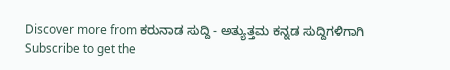Discover more from ಕರುನಾಡ ಸುದ್ದಿ - ಅತ್ಯುತ್ತಮ ಕನ್ನಡ ಸುದ್ದಿಗಳಿಗಾಗಿ
Subscribe to get the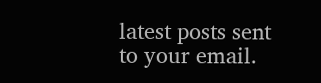latest posts sent to your email.